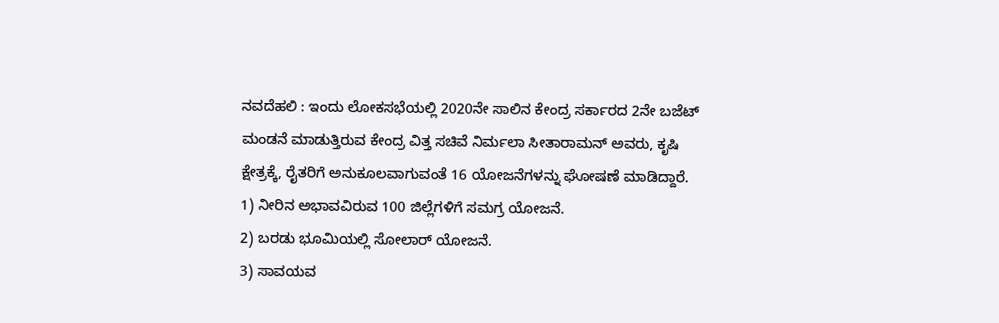ನವದೆಹಲಿ : ಇಂದು ಲೋಕಸಭೆಯಲ್ಲಿ 2020ನೇ ಸಾಲಿನ ಕೇಂದ್ರ ಸರ್ಕಾರದ 2ನೇ ಬಜೆಟ್ ಮಂಡನೆ ಮಾಡುತ್ತಿರುವ ಕೇಂದ್ರ ವಿತ್ತ ಸಚಿವೆ ನಿರ್ಮಲಾ ಸೀತಾರಾಮನ್ ಅವರು, ಕೃಷಿ ಕ್ಷೇತ್ರಕ್ಕೆ, ರೈತರಿಗೆ ಅನುಕೂಲವಾಗುವಂತೆ 16 ಯೋಜನೆಗಳನ್ನು ಘೋಷಣೆ ಮಾಡಿದ್ದಾರೆ.
1) ನೀರಿನ ಅಭಾವವಿರುವ 100 ಜಿಲ್ಲೆಗಳಿಗೆ ಸಮಗ್ರ ಯೋಜನೆ.
2) ಬರಡು ಭೂಮಿಯಲ್ಲಿ ಸೋಲಾರ್ ಯೋಜನೆ.
3) ಸಾವಯವ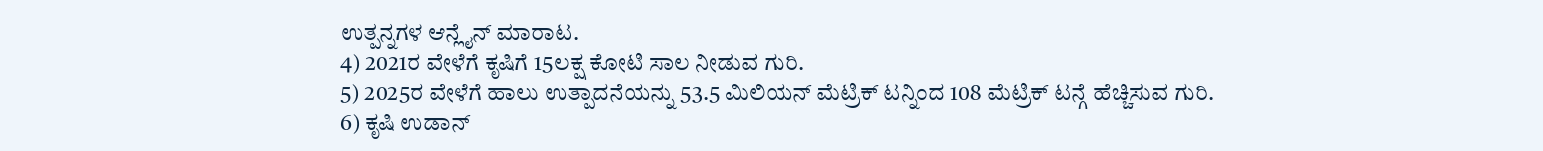ಉತ್ಪನ್ನಗಳ ಆನ್ಲೈನ್ ಮಾರಾಟ.
4) 2021ರ ವೇಳೆಗೆ ಕೃಷಿಗೆ 15ಲಕ್ಷ ಕೋಟಿ ಸಾಲ ನೀಡುವ ಗುರಿ.
5) 2025ರ ವೇಳೆಗೆ ಹಾಲು ಉತ್ಪಾದನೆಯನ್ನು 53.5 ಮಿಲಿಯನ್ ಮೆಟ್ರಿಕ್ ಟನ್ನಿಂದ 108 ಮೆಟ್ರಿಕ್ ಟನ್ಗೆ ಹೆಚ್ಚಿಸುವ ಗುರಿ.
6) ಕೃಷಿ ಉಡಾನ್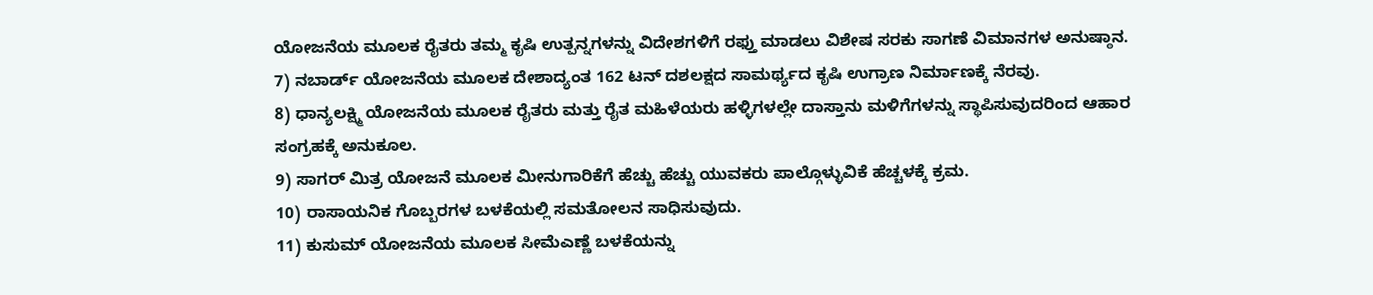ಯೋಜನೆಯ ಮೂಲಕ ರೈತರು ತಮ್ಮ ಕೃಷಿ ಉತ್ಪನ್ನಗಳನ್ನು ವಿದೇಶಗಳಿಗೆ ರಫ್ತು ಮಾಡಲು ವಿಶೇಷ ಸರಕು ಸಾಗಣೆ ವಿಮಾನಗಳ ಅನುಷ್ಠಾನ.
7) ನಬಾರ್ಡ್ ಯೋಜನೆಯ ಮೂಲಕ ದೇಶಾದ್ಯಂತ 162 ಟನ್ ದಶಲಕ್ಷದ ಸಾಮರ್ಥ್ಯದ ಕೃಷಿ ಉಗ್ರಾಣ ನಿರ್ಮಾಣಕ್ಕೆ ನೆರವು.
8) ಧಾನ್ಯಲಕ್ಷ್ಮಿ ಯೋಜನೆಯ ಮೂಲಕ ರೈತರು ಮತ್ತು ರೈತ ಮಹಿಳೆಯರು ಹಳ್ಳಿಗಳಲ್ಲೇ ದಾಸ್ತಾನು ಮಳಿಗೆಗಳನ್ನು ಸ್ಥಾಪಿಸುವುದರಿಂದ ಆಹಾರ ಸಂಗ್ರಹಕ್ಕೆ ಅನುಕೂಲ.
9) ಸಾಗರ್ ಮಿತ್ರ ಯೋಜನೆ ಮೂಲಕ ಮೀನುಗಾರಿಕೆಗೆ ಹೆಚ್ಚು ಹೆಚ್ಚು ಯುವಕರು ಪಾಲ್ಗೊಳ್ಳುವಿಕೆ ಹೆಚ್ಚಳಕ್ಕೆ ಕ್ರಮ.
10) ರಾಸಾಯನಿಕ ಗೊಬ್ಬರಗಳ ಬಳಕೆಯಲ್ಲಿ ಸಮತೋಲನ ಸಾಧಿಸುವುದು.
11) ಕುಸುಮ್ ಯೋಜನೆಯ ಮೂಲಕ ಸೀಮೆಎಣ್ಣೆ ಬಳಕೆಯನ್ನು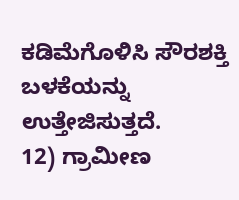ಕಡಿಮೆಗೊಳಿಸಿ ಸೌರಶಕ್ತಿ ಬಳಕೆಯನ್ನು ಉತ್ತೇಜಿಸುತ್ತದೆ.
12) ಗ್ರಾಮೀಣ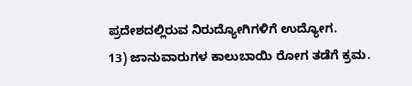ಪ್ರದೇಶದಲ್ಲಿರುವ ನಿರುದ್ಯೋಗಿಗಳಿಗೆ ಉದ್ಯೋಗ.
13) ಜಾನುವಾರುಗಳ ಕಾಲುಬಾಯಿ ರೋಗ ತಡೆಗೆ ಕ್ರಮ.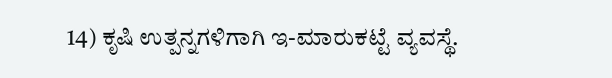14) ಕೃಷಿ ಉತ್ಪನ್ನಗಳಿಗಾಗಿ ಇ-ಮಾರುಕಟ್ಟೆ ವ್ಯವಸ್ಥೆ.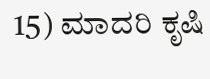15) ಮಾದರಿ ಕೃಷಿ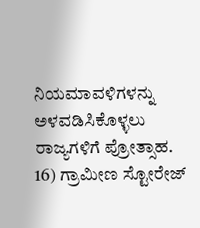ನಿಯಮಾವಳಿಗಳನ್ನು ಅಳವಡಿಸಿಕೊಳ್ಳಲು ರಾಜ್ಯಗಳಿಗೆ ಪ್ರೋತ್ಸಾಹ.
16) ಗ್ರಾಮೀಣ ಸ್ಟೋರೇಜ್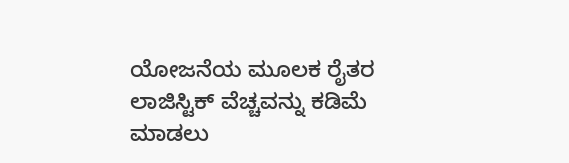ಯೋಜನೆಯ ಮೂಲಕ ರೈತರ ಲಾಜಿಸ್ಟಿಕ್ ವೆಚ್ಚವನ್ನು ಕಡಿಮೆ ಮಾಡಲು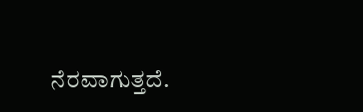ನೆರವಾಗುತ್ತದೆ.